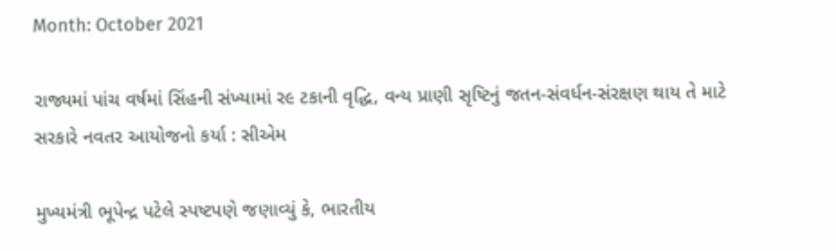Month: October 2021

રાજ્યમાં પાંચ વર્ષમાં સિંહની સંખ્યામાં ર૯ ટકાની વૃદ્ધિ, વન્ય પ્રાણી સૃષ્ટિનું જતન-સંવર્ધન-સંરક્ષણ થાય તે માટે સરકારે નવતર આયોજનો કર્યા : સીએમ

મુખ્યમંત્રી ભૂપેન્દ્ર પટેલે સ્પષ્ટપણે જણાવ્યું કે, ભારતીય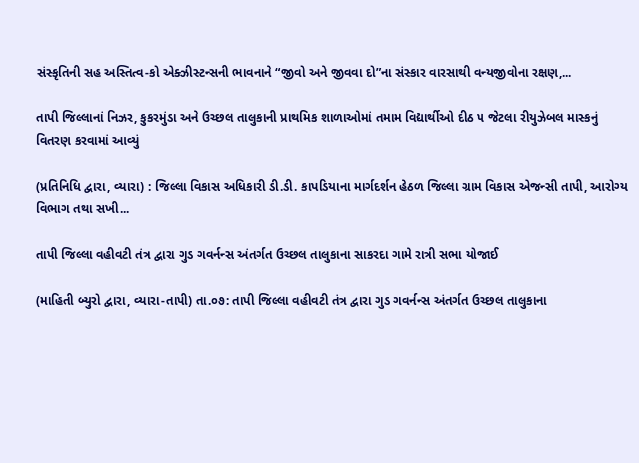સંસ્કૃતિની સહ અસ્તિત્વ-કો એક્ઝીસ્ટન્સની ભાવનાને “જીવો અને જીવવા દો”ના સંસ્કાર વારસાથી વન્યજીવોના રક્ષણ,...

તાપી જિલ્લાનાં નિઝર, કુકરમુંડા અને ઉચ્છલ તાલુકાની પ્રાથમિક શાળાઓમાં તમામ વિદ્યાર્થીઓ દીઠ ૫ જેટલા રીયુઝેબલ માસ્કનું વિતરણ કરવામાં આવ્યું

(પ્રતિનિધિ દ્વારા, વ્યારા) : જિલ્લા વિકાસ અધિકારી ડી.ડી. કાપડિયાના માર્ગદર્શન હેઠળ જિલ્લા ગ્રામ વિકાસ એજન્સી તાપી, આરોગ્ય વિભાગ તથા સખી...

તાપી જિલ્લા વહીવટી તંત્ર દ્વારા ગુડ ગવર્નન્સ અંતર્ગત ઉચ્છલ તાલુકાના સાકરદા ગામે રાત્રી સભા યોજાઈ

(માહિતી બ્યુરો દ્વારા, વ્યારા-તાપી) તા.૦૭: તાપી જિલ્લા વહીવટી તંત્ર દ્વારા ગુડ ગવર્નન્સ અંતર્ગત ઉચ્છલ તાલુકાના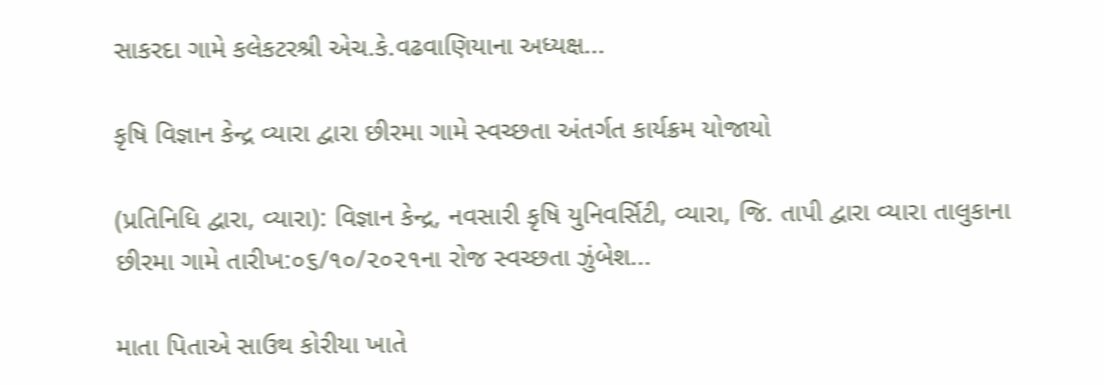સાકરદા ગામે કલેકટરશ્રી એચ.કે.વઢવાણિયાના અધ્યક્ષ...

કૃષિ વિજ્ઞાન કેન્દ્ર વ્યારા દ્વારા છીરમા ગામે સ્વચ્છતા અંતર્ગત કાર્યક્રમ યોજાયો

(પ્રતિનિધિ દ્વારા, વ્યારા): વિજ્ઞાન કેન્દ્ર, નવસારી કૃષિ યુનિવર્સિટી, વ્યારા, જિ. તાપી દ્વારા વ્યારા તાલુકાના છીરમા ગામે તારીખ:૦૬/૧૦/૨૦૨૧ના રોજ સ્વચ્છતા ઝુંબેશ...

માતા પિતાએ સાઉથ કોરીયા ખાતે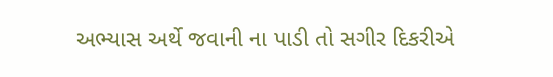અભ્યાસ અર્થે જવાની ના પાડી તો સગીર દિકરીએ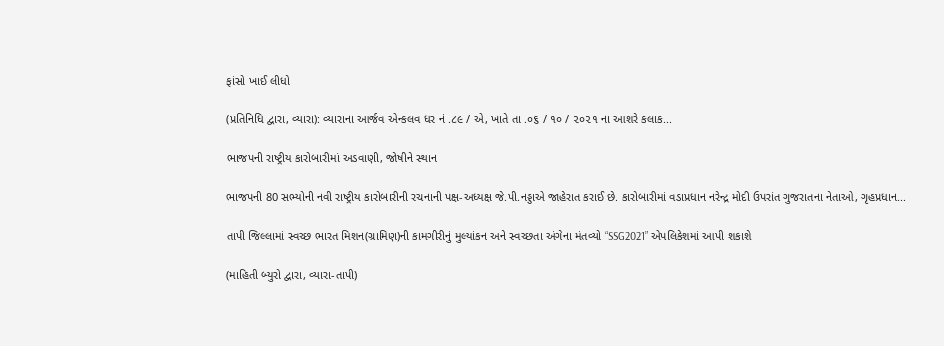ફાંસો ખાઈ લીધો

(પ્રતિનિધિ દ્વારા, વ્યારા): વ્યારાના આર્જવ એન્કલવ ધર નં .૮૯ / એ, ખાતે તા .૦૬ / ૧૦ / ૨૦૨૧ ના આશરે કલાક...

ભાજપની રાષ્ટ્રીય કારોબારીમાં અડવાણી, જોષીને સ્થાન

ભાજપની 80 સભ્યોની નવી રાષ્ટ્રીય કારોબારીની રચનાની પક્ષ-અધ્યક્ષ જે.પી.નડ્ડાએ જાહેરાત કરાઈ છે. કારોબારીમાં વડાપ્રધાન નરેન્દ્ર મોદી ઉપરાંત ગુજરાતના નેતાઓ, ગૃહપ્રધાન...

તાપી જિલ્લામાં સ્વચ્છ ભારત મિશન(ગ્રામિણ)ની કામગીરીનું મુલ્યાંકન અને સ્વચ્છતા અંગેના મંતવ્યો “SSG2021” એપલિકેશમાં આપી શકાશે

(માહિતી બ્યુરો દ્વારા, વ્યારા-તાપી)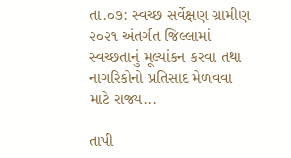તા.૦૭: સ્વચ્છ સર્વેક્ષણ ગ્રામીણ ૨૦૨૧ અંતર્ગત જિલ્લામાં સ્વચ્છતાનું મૂલ્યાંકન કરવા તથા નાગરિકોનો પ્રતિસાદ મેળવવા માટે રાજ્ય...

તાપી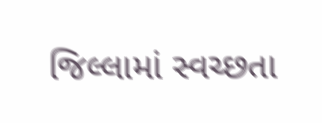જિલ્લામાં સ્વચ્છતા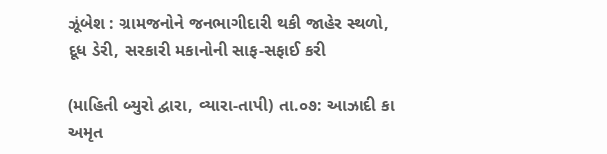ઝૂંબેશ : ગ્રામજનોને જનભાગીદારી થકી જાહેર સ્થળો, દૂધ ડેરી, સરકારી મકાનોની સાફ-સફાઈ કરી

(માહિતી બ્યુરો દ્વારા, વ્યારા-તાપી) તા.૦૭: આઝાદી કા અમૃત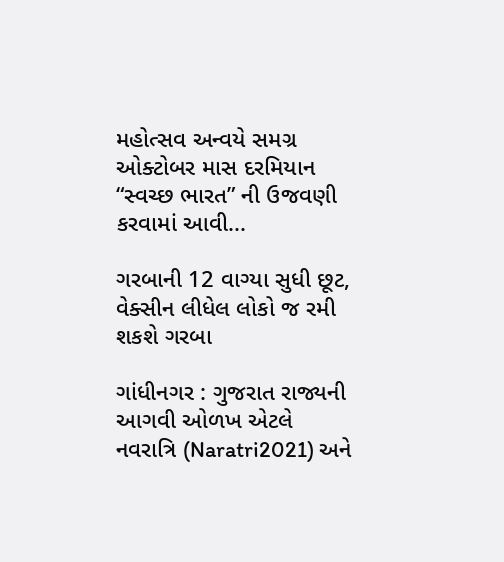મહોત્સવ અન્વયે સમગ્ર ઓક્ટોબર માસ દરમિયાન “સ્વચ્છ ભારત” ની ઉજવણી કરવામાં આવી...

ગરબાની 12 વાગ્યા સુધી છૂટ, વેક્સીન લીધેલ લોકો જ રમી શકશે ગરબા

ગાંધીનગર : ગુજરાત રાજ્યની આગવી ઓળખ એટલે નવરાત્રિ (Naratri2021) અને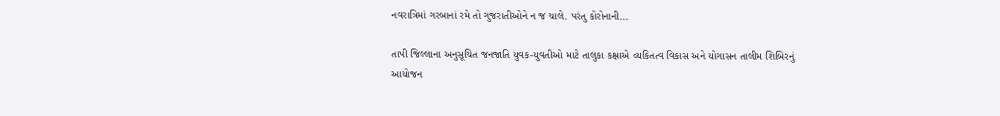નવરાત્રિમાં ગરબાનાં રમે તો ગુજરાતીઓને ન જ ચાલે. પરંતુ કોરોનાની...

તાપી જિલ્લાના અનુસૂચિત જનજાતિ યુવક-યુવતીઓ માટે તાલુકા કક્ષાએ વ્યકિતત્વ વિકાસ અને યોગાસન તાલીમ શિબિરનું આયોજન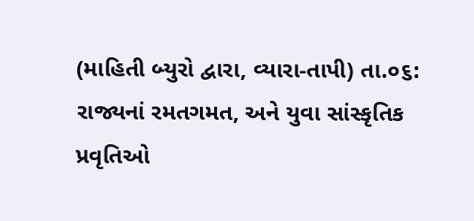(માહિતી બ્યુરો દ્વારા, વ્યારા-તાપી) તા.૦૬: રાજ્યનાં રમતગમત, અને યુવા સાંસ્કૃતિક પ્રવૃતિઓ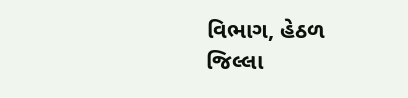વિભાગ, હેઠળ જિલ્લા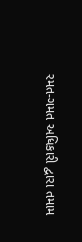રમત-ગમત અધિકારી દ્વારા તમામ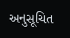અનુસૂચિત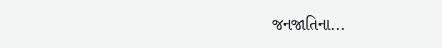જનજાતિના...